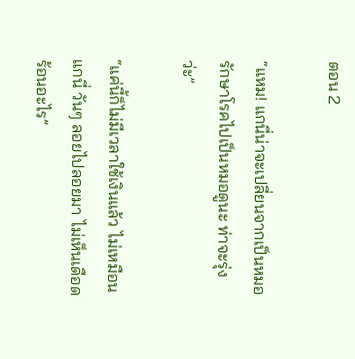ตอน 2

“แหม! แกนี่น่าจะเปลี่ยนจากเป็นหมอรักษาโรคไปเป็นหมอดูนะ ท่าจะรุ่งว่ะ”

“แค่นี้ก็ไม่มีเวลาใช้เงินแล้ว ไม่เหมือนแกนี่ วันๆ ลอยไปลอยมา ไม่เห็นเดือดร้อนอะไร”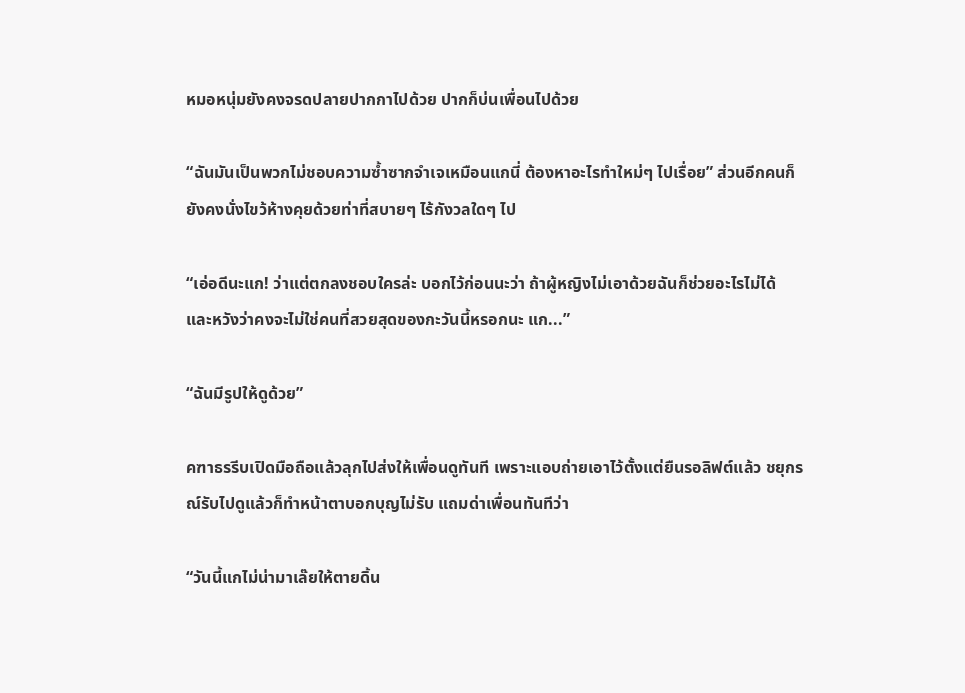หมอหนุ่มยังคงจรดปลายปากกาไปด้วย ปากก็บ่นเพื่อนไปด้วย

“ฉันมันเป็นพวกไม่ชอบความซ้ำซากจำเจเหมือนแกนี่ ต้องหาอะไรทำใหม่ๆ ไปเรื่อย” ส่วนอีกคนก็ยังคงนั่งไขว้ห้างคุยด้วยท่าที่สบายๆ ไร้กังวลใดๆ ไป

“เอ่อดีนะแก! ว่าแต่ตกลงชอบใครล่ะ บอกไว้ก่อนนะว่า ถ้าผู้หญิงไม่เอาด้วยฉันก็ช่วยอะไรไม่ได้ และหวังว่าคงจะไม่ใช่คนที่สวยสุดของกะวันนี้หรอกนะ แก...”

“ฉันมีรูปให้ดูด้วย”

คฑาธรรีบเปิดมือถือแล้วลุกไปส่งให้เพื่อนดูทันที เพราะแอบถ่ายเอาไว้ตั้งแต่ยืนรอลิฟต์แล้ว ชยุกรณ์รับไปดูแล้วก็ทำหน้าตาบอกบุญไม่รับ แถมด่าเพื่อนทันทีว่า

“วันนี้แกไม่น่ามาเล๊ยให้ตายดิ้น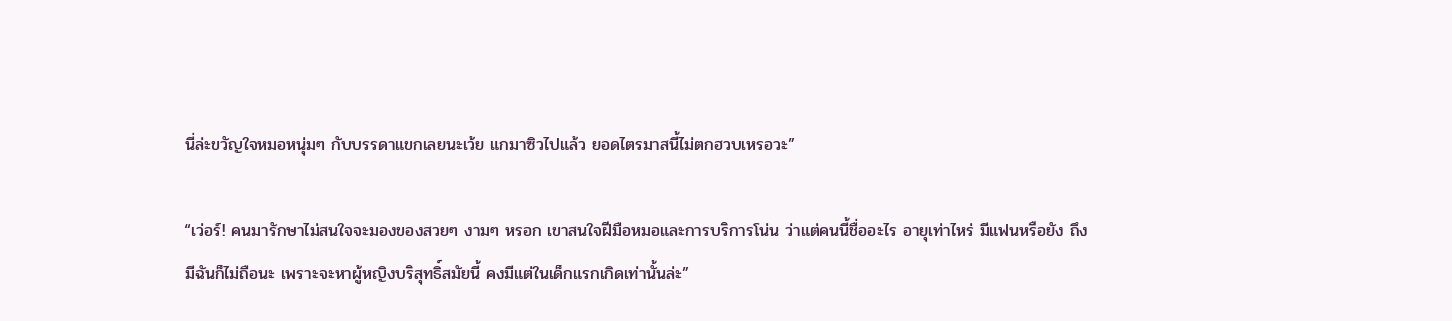นี่ล่ะขวัญใจหมอหนุ่มๆ กับบรรดาแขกเลยนะเว้ย แกมาซิวไปแล้ว ยอดไตรมาสนี้ไม่ตกฮวบเหรอวะ”

“เว่อร์! คนมารักษาไม่สนใจจะมองของสวยๆ งามๆ หรอก เขาสนใจฝีมือหมอและการบริการโน่น ว่าแต่คนนี้ชื่ออะไร อายุเท่าไหร่ มีแฟนหรือยัง ถึงมีฉันก็ไม่ถือนะ เพราะจะหาผู้หญิงบริสุทธิ์สมัยนี้ คงมีแต่ในเด็กแรกเกิดเท่านั้นล่ะ”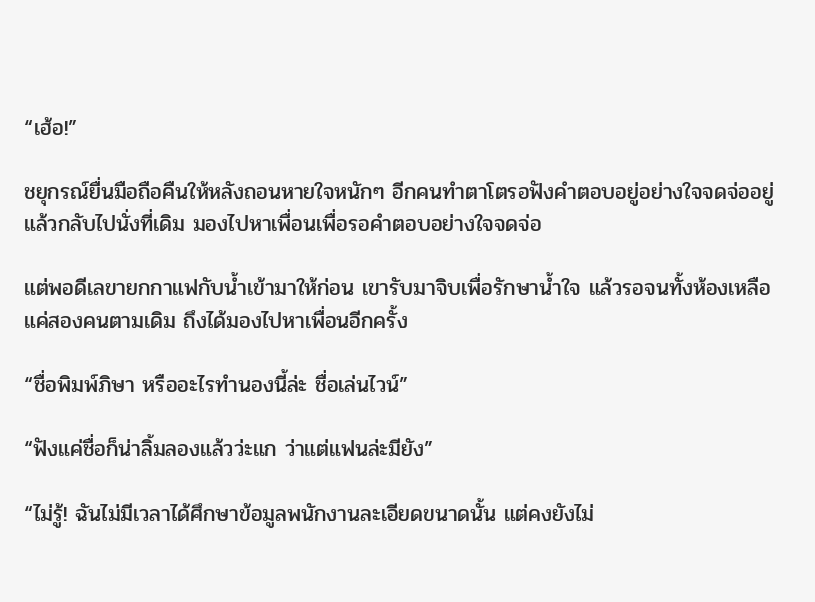“เฮ้อ!”

ชยุกรณ์ยื่นมือถือคืนให้หลังถอนหายใจหนักๆ อีกคนทำตาโตรอฟังคำตอบอยู่อย่างใจจดจ่ออยู่ แล้วกลับไปนั่งที่เดิม มองไปหาเพื่อนเพื่อรอคำตอบอย่างใจจดจ่อ

แต่พอดีเลขายกกาแฟกับน้ำเข้ามาให้ก่อน เขารับมาจิบเพื่อรักษาน้ำใจ แล้วรอจนทั้งห้องเหลือแค่สองคนตามเดิม ถึงได้มองไปหาเพื่อนอีกครั้ง

“ชื่อพิมพ์ภิษา หรืออะไรทำนองนี้ล่ะ ชื่อเล่นไวน์”

“ฟังแค่ชื่อก็น่าลิ้มลองแล้วว่ะแก ว่าแต่แฟนล่ะมียัง”

“ไม่รู้! ฉันไม่มีเวลาได้ศึกษาข้อมูลพนักงานละเอียดขนาดนั้น แต่คงยังไม่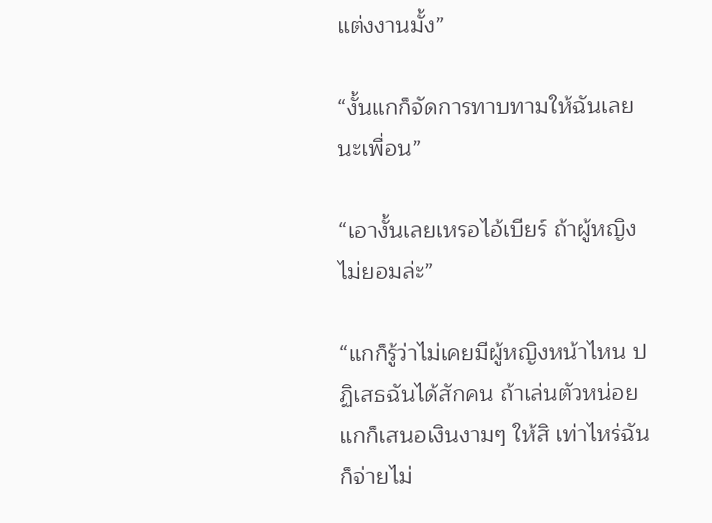แต่งงานมั้ง”

“งั้นแกก็จัดการทาบทามให้ฉันเลยนะเพื่อน”

“เอางั้นเลยเหรอไอ้เบียร์ ถ้าผู้หญิงไม่ยอมล่ะ”

“แกก็รู้ว่าไม่เคยมีผู้หญิงหน้าไหน ปฏิเสธฉันได้สักคน ถ้าเล่นตัวหน่อยแกก็เสนอเงินงามๆ ให้สิ เท่าไหร่ฉันก็จ่ายไม่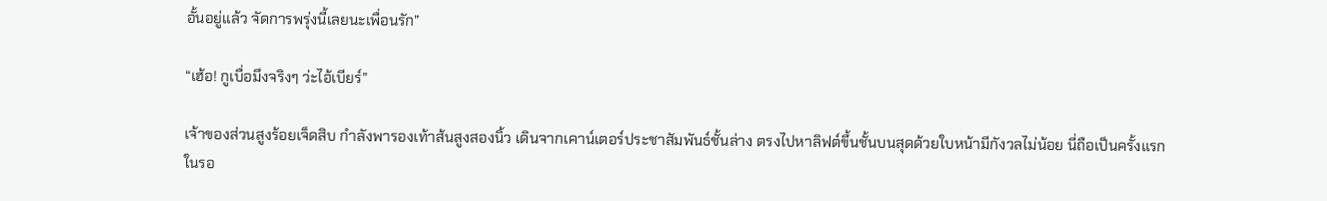อั้นอยู่แล้ว จัดการพรุ่งนี้เลยนะเพื่อนรัก”

“เฮ้อ! กูเบื่อมึงจริงๆ ว่ะไอ้เบียร์”

เจ้าของส่วนสูงร้อยเจ็ดสิบ กำลังพารองเท้าส้นสูงสองนิ้ว เดินจากเคาน์เตอร์ประชาสัมพันธ์ชั้นล่าง ตรงไปหาลิฟต์ขึ้นชั้นบนสุดด้วยใบหน้ามีกังวลไม่น้อย นี่ถือเป็นครั้งแรกในรอ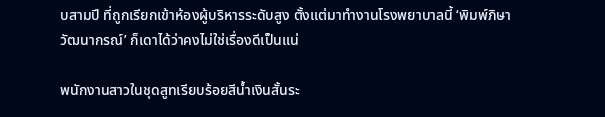บสามปี ที่ถูกเรียกเข้าห้องผู้บริหารระดับสูง ตั้งแต่มาทำงานโรงพยาบาลนี้ ‘พิมพ์ภิษา วัฒนากรณ์’ ก็เดาได้ว่าคงไม่ใช่เรื่องดีเป็นแน่

พนักงานสาวในชุดสูทเรียบร้อยสีน้ำเงินสั้นระ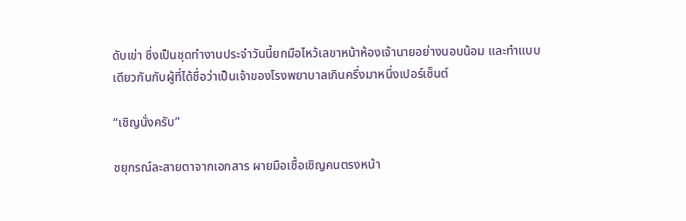ดับเข่า ซึ่งเป็นชุดทำงานประจำวันนี้ยกมือไหว้เลขาหน้าห้องเจ้านายอย่างนอบน้อม และทำแบบเดียวกันกับผู้ที่ได้ชื่อว่าเป็นเจ้าของโรงพยาบาลเกินครึ่งมาหนึ่งเปอร์เซ็นต์

“เชิญนั่งครับ”

ชยุกรณ์ละสายตาจากเอกสาร ผายมือเชื้อเชิญคนตรงหน้า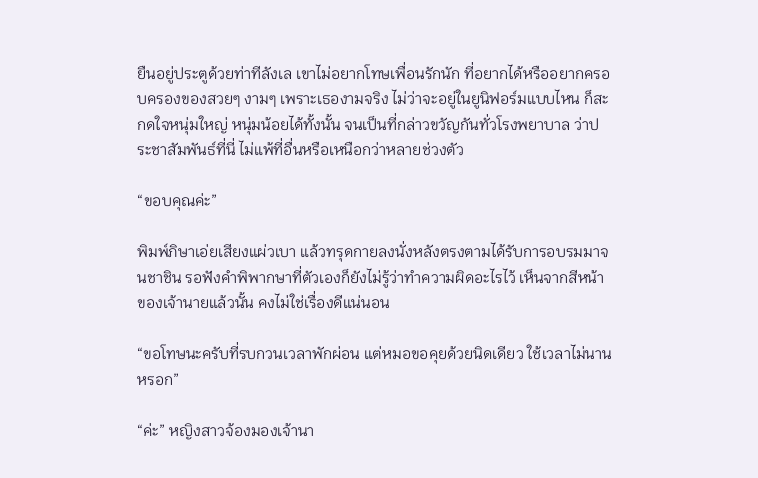ยืนอยู่ประตูด้วยท่าทีลังเล เขาไม่อยากโทษเพื่อนรักนัก ที่อยากได้หรืออยากครอบครองของสวยๆ งามๆ เพราะเธองามจริง ไม่ว่าจะอยู่ในยูนิฟอร์มแบบไหน ก็สะกดใจหนุ่มใหญ่ หนุ่มน้อยได้ทั้งนั้น จนเป็นที่กล่าวขวัญกันทั่วโรงพยาบาล ว่าประชาสัมพันธ์ที่นี่ ไม่แพ้ที่อื่นหรือเหนือกว่าหลายช่วงตัว

“ขอบคุณค่ะ”

พิมพ์ภิษาเอ่ยเสียงแผ่วเบา แล้วทรุดกายลงนั่งหลังตรงตามได้รับการอบรมมาจนชาชิน รอฟังคำพิพากษาที่ตัวเองก็ยังไม่รู้ว่าทำความผิดอะไรไว้ เห็นจากสีหน้าของเจ้านายแล้วนั้น คงไม่ใช่เรื่องดีแน่นอน

“ขอโทษนะครับที่รบกวนเวลาพักผ่อน แต่หมอขอคุยด้วยนิดเดียว ใช้เวลาไม่นานหรอก”

“ค่ะ” หญิงสาวจ้องมองเจ้านา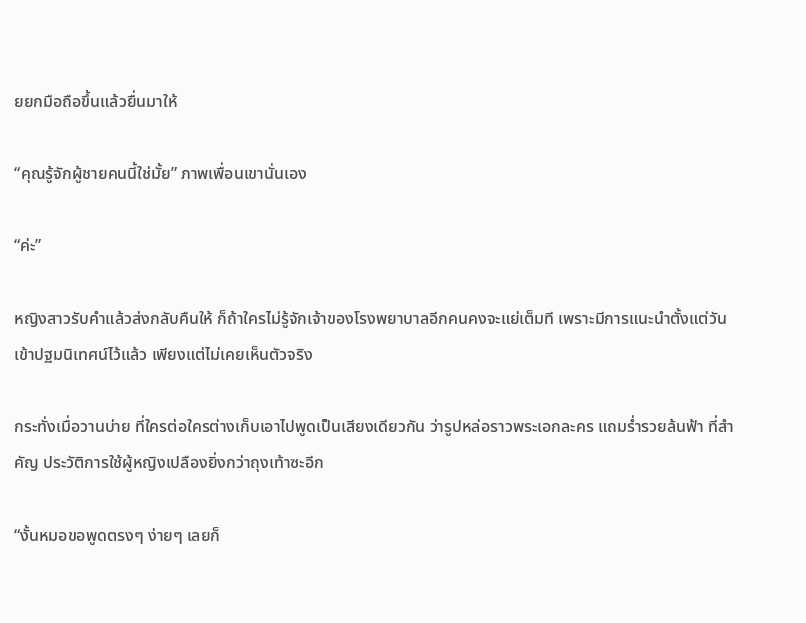ยยกมือถือขึ้นแล้วยื่นมาให้

“คุณรู้จักผู้ชายคนนี้ใช่มั้ย” ภาพเพื่อนเขานั่นเอง

“ค่ะ”

หญิงสาวรับคำแล้วส่งกลับคืนให้ ก็ถ้าใครไม่รู้จักเจ้าของโรงพยาบาลอีกคนคงจะแย่เต็มที เพราะมีการแนะนำตั้งแต่วันเข้าปฐมนิเทศน์ไว้แล้ว เพียงแต่ไม่เคยเห็นตัวจริง

กระทั่งเมื่อวานบ่าย ที่ใครต่อใครต่างเก็บเอาไปพูดเป็นเสียงเดียวกัน ว่ารูปหล่อราวพระเอกละคร แถมร่ำรวยล้นฟ้า ที่สำคัญ ประวัติการใช้ผู้หญิงเปลืองยิ่งกว่าถุงเท้าซะอีก

“งั้นหมอขอพูดตรงๆ ง่ายๆ เลยก็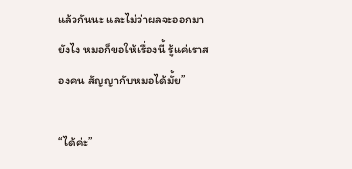แล้วกันนะ และไม่ว่าผลจะออกมายังไง หมอก็ขอให้เรื่องนี้ รู้แค่เราสองคน สัญญากับหมอได้มั้ย”

“ได้ค่ะ”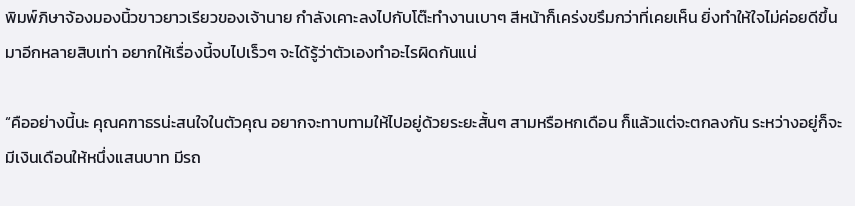พิมพ์ภิษาจ้องมองนิ้วขาวยาวเรียวของเจ้านาย กำลังเคาะลงไปกับโต๊ะทำงานเบาๆ สีหน้าก็เคร่งขรึมกว่าที่เคยเห็น ยิ่งทำให้ใจไม่ค่อยดีขึ้นมาอีกหลายสิบเท่า อยากให้เรื่องนี้จบไปเร็วๆ จะได้รู้ว่าตัวเองทำอะไรผิดกันแน่

“คืออย่างนี้นะ คุณคฑาธรน่ะสนใจในตัวคุณ อยากจะทาบทามให้ไปอยู่ด้วยระยะสั้นๆ สามหรือหกเดือน ก็แล้วแต่จะตกลงกัน ระหว่างอยู่ก็จะมีเงินเดือนให้หนึ่งแสนบาท มีรถ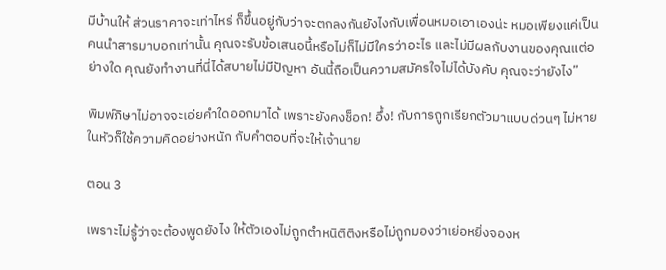มีบ้านให้ ส่วนราคาจะเท่าไหร่ ก็ขึ้นอยู่กับว่าจะตกลงกันยังไงกับเพื่อนหมอเอาเองน่ะ หมอเพียงแค่เป็นคนนำสารมาบอกเท่านั้น คุณจะรับข้อเสนอนี้หรือไม่ก็ไม่มีใครว่าอะไร และไม่มีผลกับงานของคุณแต่อย่างใด คุณยังทำงานที่นี่ได้สบายไม่มีปัญหา อันนี้ถือเป็นความสมัครใจไม่ได้บังคับ คุณจะว่ายังไง”

พิมพ์ภิษาไม่อาจจะเอ่ยคำใดออกมาได้ เพราะยังคงช็อก! อึ้ง! กับการถูกเรียกตัวมาแบบด่วนๆ ไม่หาย ในหัวก็ใช้ความคิดอย่างหนัก กับคำตอบที่จะให้เจ้านาย

ตอน 3

เพราะไม่รู้ว่าจะต้องพูดยังไง ให้ตัวเองไม่ถูกตำหนิติติงหรือไม่ถูกมองว่าเย่อหยิ่งจองห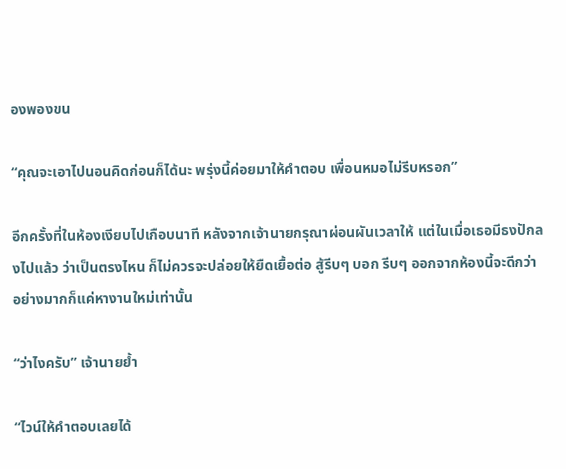องพองขน

“คุณจะเอาไปนอนคิดก่อนก็ได้นะ พรุ่งนี้ค่อยมาให้คำตอบ เพื่อนหมอไม่รีบหรอก”

อีกครั้งที่ในห้องเงียบไปเกือบนาที หลังจากเจ้านายกรุณาผ่อนผันเวลาให้ แต่ในเมื่อเธอมีธงปักลงไปแล้ว ว่าเป็นตรงไหน ก็ไม่ควรจะปล่อยให้ยืดเยื้อต่อ สู้รีบๆ บอก รีบๆ ออกจากห้องนี้จะดีกว่า อย่างมากก็แค่หางานใหม่เท่านั้น

“ว่าไงครับ” เจ้านายย้ำ

“ไวน์ให้คำตอบเลยได้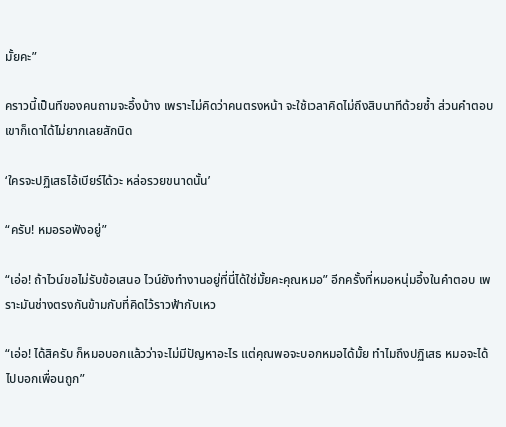มั้ยคะ”

คราวนี้เป็นทีของคนถามจะอึ้งบ้าง เพราะไม่คิดว่าคนตรงหน้า จะใช้เวลาคิดไม่ถึงสิบนาทีด้วยซ้ำ ส่วนคำตอบเขาก็เดาได้ไม่ยากเลยสักนิด

‘ใครจะปฏิเสธไอ้เบียร์ได้วะ หล่อรวยขนาดนั้น’

“ครับ! หมอรอฟังอยู่”

“เอ่อ! ถ้าไวน์ขอไม่รับข้อเสนอ ไวน์ยังทำงานอยู่ที่นี่ได้ใช่มั้ยคะคุณหมอ” อีกครั้งที่หมอหนุ่มอึ้งในคำตอบ เพราะมันช่างตรงกันข้ามกับที่คิดไว้ราวฟ้ากับเหว

“เอ่อ! ได้สิครับ ก็หมอบอกแล้วว่าจะไม่มีปัญหาอะไร แต่คุณพอจะบอกหมอได้มั้ย ทำไมถึงปฏิเสธ หมอจะได้ไปบอกเพื่อนถูก”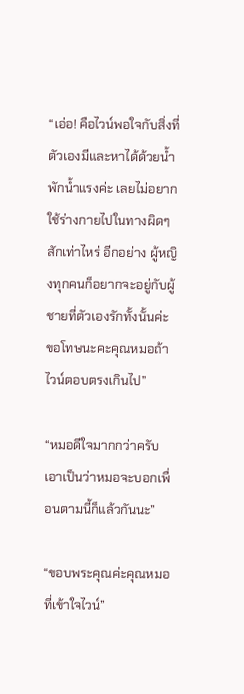“เอ่อ! คือไวน์พอใจกับสิ่งที่ตัวเองมีและหาได้ด้วยน้ำพักน้ำแรงค่ะ เลยไม่อยากใช้ร่างกายไปในทางผิดๆ สักเท่าไหร่ อีกอย่าง ผู้หญิงทุกคนก็อยากจะอยู่กับผู้ชายที่ตัวเองรักทั้งนั้นค่ะ ขอโทษนะคะคุณหมอถ้าไวน์ตอบตรงเกินไป”

“หมอดีใจมากกว่าครับ เอาเป็นว่าหมอจะบอกเพื่อนตามนี้ก็แล้วกันนะ”

“ขอบพระคุณค่ะคุณหมอที่เข้าใจไวน์”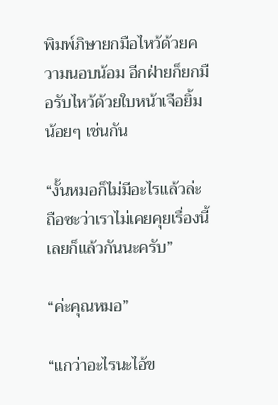พิมพ์ภิษายกมือไหว้ด้วยความนอบน้อม อีกฝ่ายก็ยกมือรับไหว้ด้วยใบหน้าเจือยิ้มน้อยๆ เช่นกัน

“งั้นหมอก็ไม่มีอะไรแล้วล่ะ ถือซะว่าเราไม่เคยคุยเรื่องนี้เลยก็แล้วกันนะครับ”

“ค่ะคุณหมอ”

“แกว่าอะไรนะไอ้ข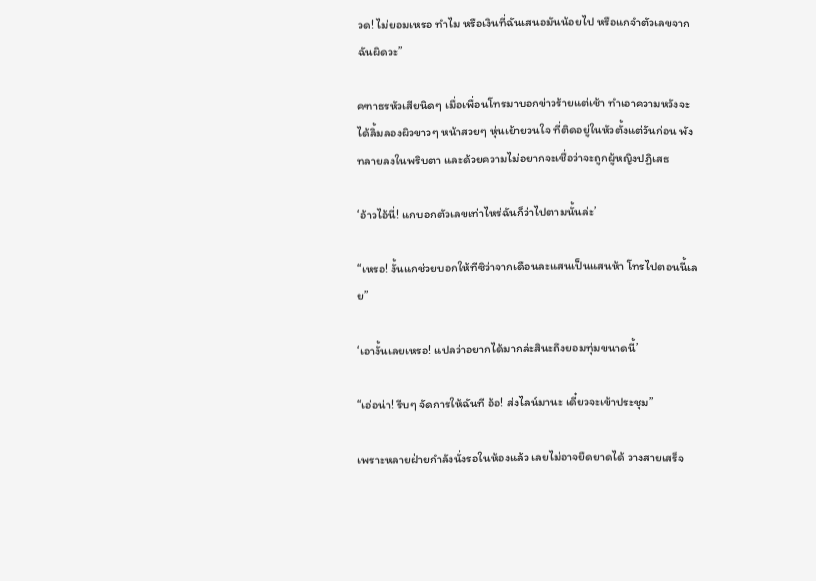วด! ไม่ยอมเหรอ ทำไม หรือเงินที่ฉันเสนอมันน้อยไป หรือแกจำตัวเลขจากฉันผิดวะ”

คฑาธรหัวเสียนิดๆ เมื่อเพื่อนโทรมาบอกข่าวร้ายแต่เช้า ทำเอาความหวังจะได้ลิ้มลองผิวขาวๆ หน้าสวยๆ หุ่นเย้ายวนใจ ที่ติดอยู่ในหัวตั้งแต่วันก่อน พังทลายลงในพริบตา และด้วยความไม่อยากจะเชื่อว่าจะถูกผู้หญิงปฏิเสธ

‘อ้าวไอ้นี่! แกบอกตัวเลขเท่าไหร่ฉันก็ว่าไปตามนั้นล่ะ’

“เหรอ! งั้นแกช่วยบอกให้ทีซิว่าจากเดือนละแสนเป็นแสนห้า โทรไปตอนนี้เลย”

‘เอางั้นเลยเหรอ! แปลว่าอยากได้มากล่ะสินะถึงยอมทุ่มขนาดนี้’

“เอ่อน่า! รีบๆ จัดการให้ฉันที อ้อ! ส่งไลน์มานะ เดี๋ยวจะเข้าประชุม”

เพราะหลายฝ่ายกำลังนั่งรอในห้องแล้ว เลยไม่อาจยืดยาดได้ วางสายเสร็จ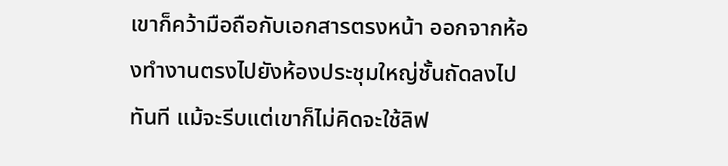เขาก็คว้ามือถือกับเอกสารตรงหน้า ออกจากห้องทำงานตรงไปยังห้องประชุมใหญ่ชั้นถัดลงไปทันที แม้จะรีบแต่เขาก็ไม่คิดจะใช้ลิฟ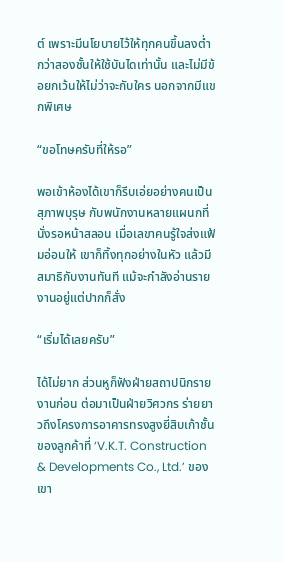ต์ เพราะมีนโยบายไว้ให้ทุกคนขึ้นลงต่ำกว่าสองชั้นให้ใช้บันไดเท่านั้น และไม่มีข้อยกเว้นให้ไม่ว่าจะกับใคร นอกจากมีแขกพิเศษ

“ขอโทษครับที่ให้รอ”

พอเข้าห้องได้เขาก็รีบเอ่ยอย่างคนเป็นสุภาพบุรุษ กับพนักงานหลายแผนกที่นั่งรอหน้าสลอน เมื่อเลขาคนรู้ใจส่งแฟ้มอ่อนให้ เขาก็ทิ้งทุกอย่างในหัว แล้วมีสมาธิกับงานทันที แม้จะกำลังอ่านรายงานอยู่แต่ปากก็สั่ง

“เริ่มได้เลยครับ”

ได้ไม่ยาก ส่วนหูก็ฟังฝ่ายสถาปนิกรายงานก่อน ต่อมาเป็นฝ่ายวิศวกร ร่ายยาวถึงโครงการอาคารทรงสูงยี่สิบเก้าชั้นของลูกค้าที่ ‘V.K.T. Construction & Developments Co., Ltd.’ ของเขา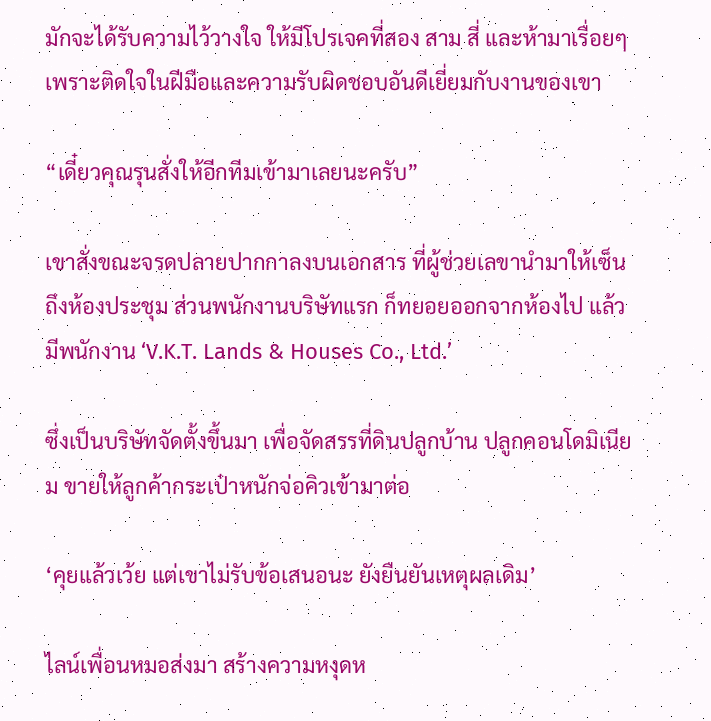มักจะได้รับความไว้วางใจ ให้มีโปรเจคที่สอง สาม สี่ และห้ามาเรื่อยๆ เพราะติดใจในฝีมือและความรับผิดชอบอันดีเยี่ยมกับงานของเขา

“เดี๋ยวคุณรุนสั่งให้อีกทีมเข้ามาเลยนะครับ”

เขาสั่งขณะจรดปลายปากกาลงบนเอกสาร ที่ผู้ช่วยเลขานำมาให้เซ็นถึงห้องประชุม ส่วนพนักงานบริษัทแรก ก็ทยอยออกจากห้องไป แล้วมีพนักงาน ‘V.K.T. Lands & Houses Co., Ltd.’

ซึ่งเป็นบริษัทจัดตั้งขึ้นมา เพื่อจัดสรรที่ดินปลูกบ้าน ปลูกคอนโดมิเนียม ขายให้ลูกค้ากระเป๋าหนักจ่อคิวเข้ามาต่อ

‘คุยแล้วเว้ย แต่เขาไม่รับข้อเสนอนะ ยังยืนยันเหตุผลเดิม’

ไลน์เพื่อนหมอส่งมา สร้างความหงุดห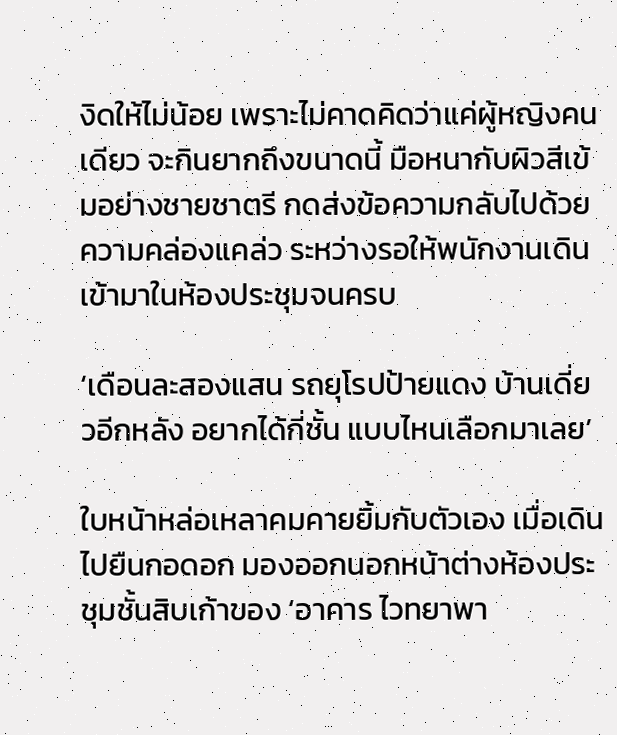งิดให้ไม่น้อย เพราะไม่คาดคิดว่าแค่ผู้หญิงคนเดียว จะกินยากถึงขนาดนี้ มือหนากับผิวสีเข้มอย่างชายชาตรี กดส่งข้อความกลับไปด้วยความคล่องแคล่ว ระหว่างรอให้พนักงานเดินเข้ามาในห้องประชุมจนครบ

‘เดือนละสองแสน รถยุโรปป้ายแดง บ้านเดี่ยวอีกหลัง อยากได้กี่ชั้น แบบไหนเลือกมาเลย’

ใบหน้าหล่อเหลาคมคายยิ้มกับตัวเอง เมื่อเดินไปยืนกอดอก มองออกนอกหน้าต่างห้องประชุมชั้นสิบเก้าของ ‘อาคาร ไวทยาพา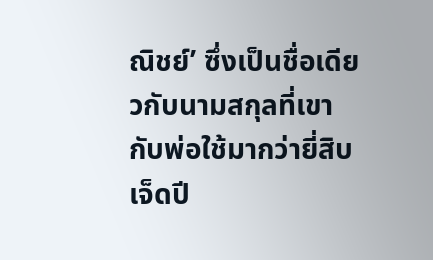ณิชย์’ ซึ่งเป็นชื่อเดียวกับนามสกุลที่เขากับพ่อใช้มากว่ายี่สิบเจ็ดปี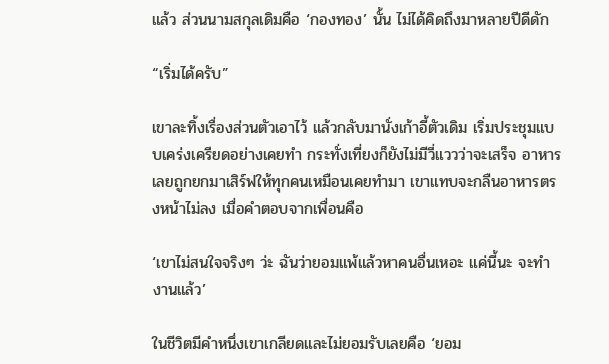แล้ว ส่วนนามสกุลเดิมคือ ‘กองทอง’ นั้น ไม่ได้คิดถึงมาหลายปีดีดัก

“เริ่มได้ครับ”

เขาละทิ้งเรื่องส่วนตัวเอาไว้ แล้วกลับมานั่งเก้าอี้ตัวเดิม เริ่มประชุมแบบเคร่งเครียดอย่างเคยทำ กระทั่งเที่ยงก็ยังไม่มีวี่แววว่าจะเสร็จ อาหารเลยถูกยกมาเสิร์ฟให้ทุกคนเหมือนเคยทำมา เขาแทบจะกลืนอาหารตรงหน้าไม่ลง เมื่อคำตอบจากเพื่อนคือ

‘เขาไม่สนใจจริงๆ ว่ะ ฉันว่ายอมแพ้แล้วหาคนอื่นเหอะ แค่นี้นะ จะทำงานแล้ว’

ในชีวิตมีคำหนึ่งเขาเกลียดและไม่ยอมรับเลยคือ ‘ยอม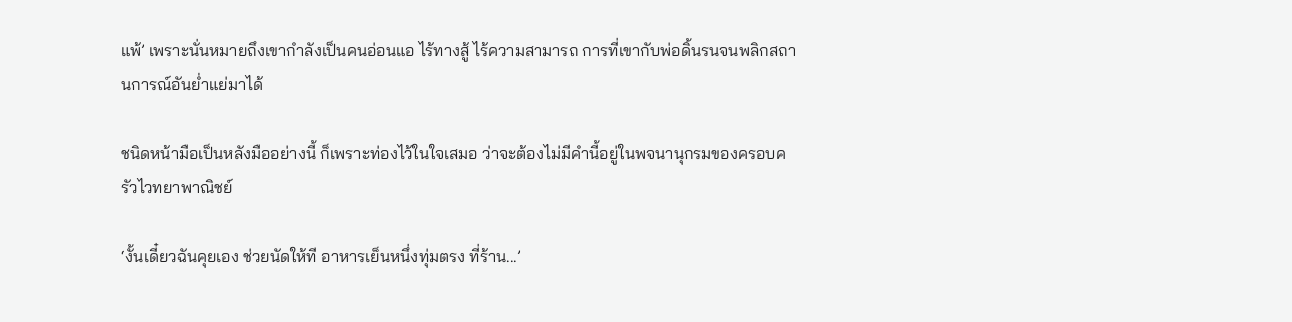แพ้’ เพราะนั่นหมายถึงเขากำลังเป็นคนอ่อนแอ ไร้ทางสู้ ไร้ความสามารถ การที่เขากับพ่อดิ้นรนจนพลิกสถานการณ์อันย่ำแย่มาได้

ชนิดหน้ามือเป็นหลังมืออย่างนี้ ก็เพราะท่องไว้ในใจเสมอ ว่าจะต้องไม่มีคำนี้อยู่ในพจนานุกรมของครอบครัวไวทยาพาณิชย์

‘งั้นเดี๋ยวฉันคุยเอง ช่วยนัดให้ที อาหารเย็นหนึ่งทุ่มตรง ที่ร้าน...’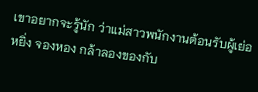เขาอยากจะรู้นัก ว่าแม่สาวพนักงานต้อนรับผู้เย่อหยิ่ง จองหอง กล้าลองของกับ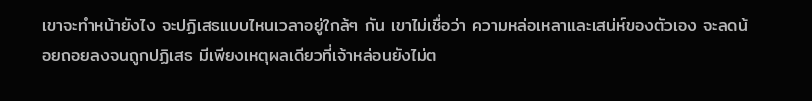เขาจะทำหน้ายังไง จะปฏิเสธแบบไหนเวลาอยู่ใกล้ๆ กัน เขาไม่เชื่อว่า ความหล่อเหลาและเสน่ห์ของตัวเอง จะลดน้อยถอยลงจนถูกปฏิเสธ มีเพียงเหตุผลเดียวที่เจ้าหล่อนยังไม่ต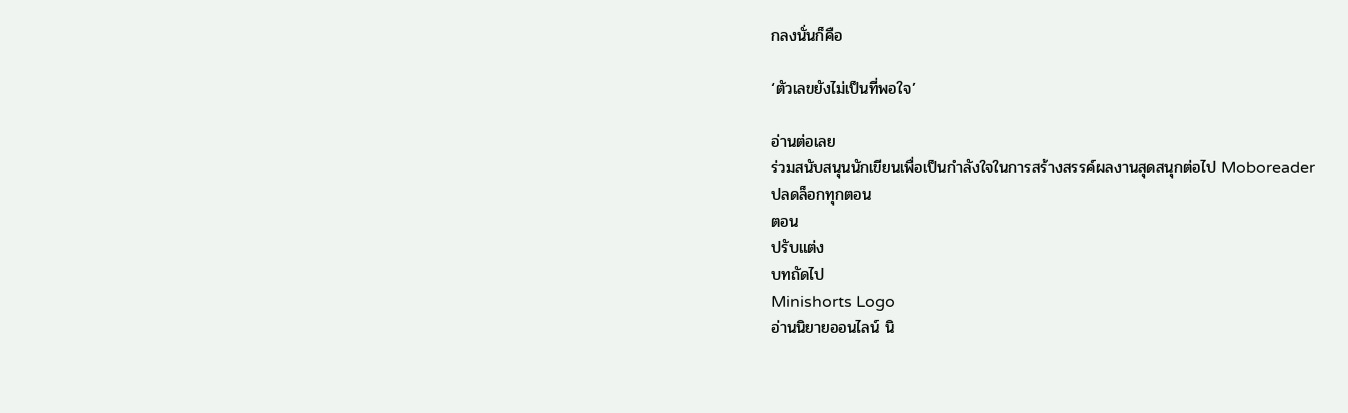กลงนั่นก็คือ

‘ตัวเลขยังไม่เป็นที่พอใจ’

อ่านต่อเลย
ร่วมสนับสนุนนักเขียนเพื่อเป็นกำลังใจในการสร้างสรรค์ผลงานสุดสนุกต่อไป Moboreader
ปลดล็อกทุกตอน
ตอน
ปรับแต่ง
บทถัดไป
Minishorts Logo
อ่านนิยายออนไลน์ นิ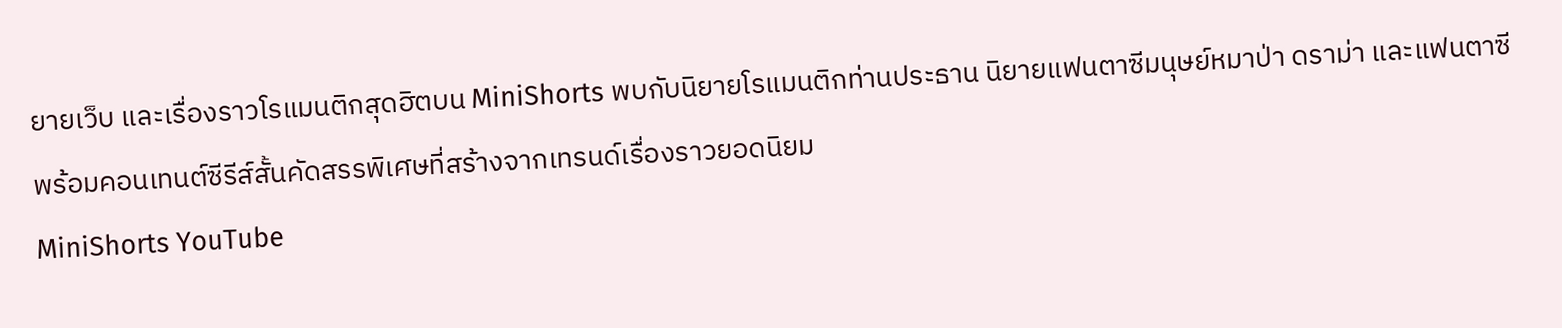ยายเว็บ และเรื่องราวโรแมนติกสุดฮิตบน MiniShorts พบกับนิยายโรแมนติกท่านประธาน นิยายแฟนตาซีมนุษย์หมาป่า ดราม่า และแฟนตาซี พร้อมคอนเทนต์ซีรีส์สั้นคัดสรรพิเศษที่สร้างจากเทรนด์เรื่องราวยอดนิยม
MiniShorts YouTube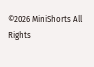©2026 MiniShorts All Rights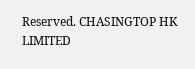Reserved. CHASINGTOP HK LIMITED